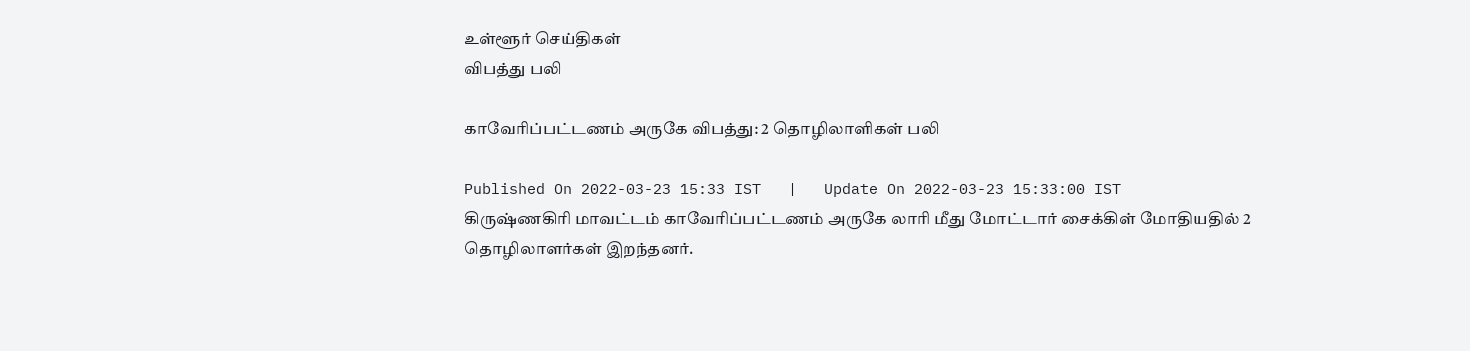உள்ளூர் செய்திகள்
விபத்து பலி

காவேரிப்பட்டணம் அருகே விபத்து: 2 தொழிலாளிகள் பலி

Published On 2022-03-23 15:33 IST   |   Update On 2022-03-23 15:33:00 IST
கிருஷ்ணகிரி மாவட்டம் காவேரிப்பட்டணம் அருகே லாரி மீது மோட்டார் சைக்கிள் மோதியதில் 2 தொழிலாளர்கள் இறந்தனர்.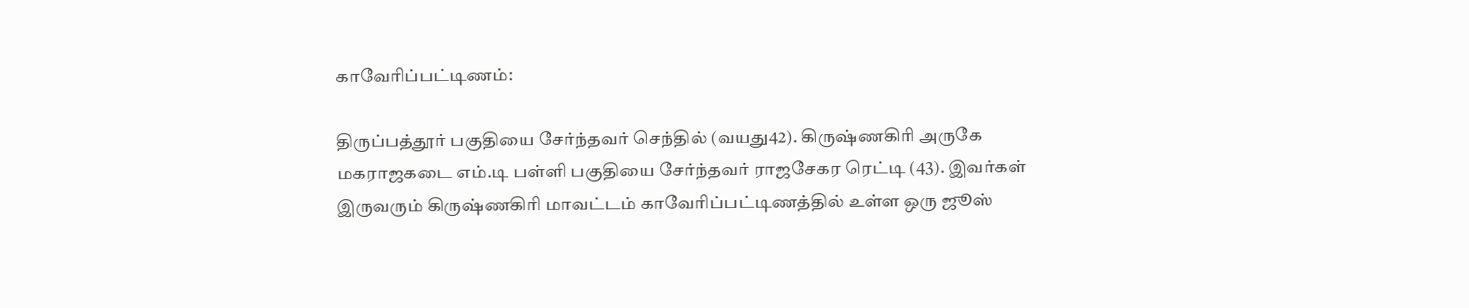காவேரிப்பட்டிணம்:

திருப்பத்தூர் பகுதியை சேர்ந்தவர் செந்தில் (வயது42). கிருஷ்ணகிரி அருகே மகராஜகடை எம்.டி பள்ளி பகுதியை சேர்ந்தவர் ராஜசேகர ரெட்டி (43). இவர்கள் இருவரும் கிருஷ்ணகிரி மாவட்டம் காவேரிப்பட்டிணத்தில் உள்ள ஒரு ஜூஸ்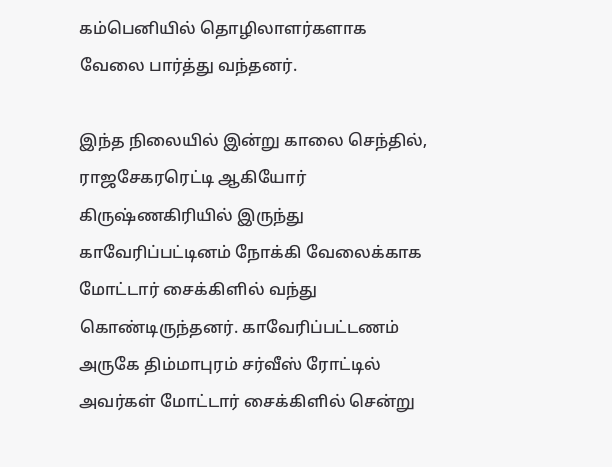கம்பெனியில் தொழிலாளர்களாக வேலை பார்த்து வந்தனர்.

இந்த நிலையில் இன்று காலை செந்தில், ராஜசேகரரெட்டி ஆகியோர் கிருஷ்ணகிரியில் இருந்து காவேரிப்பட்டினம் நோக்கி வேலைக்காக மோட்டார் சைக்கிளில் வந்து கொண்டிருந்தனர். காவேரிப்பட்டணம் அருகே திம்மாபுரம் சர்வீஸ் ரோட்டில் அவர்கள் மோட்டார் சைக்கிளில் சென்று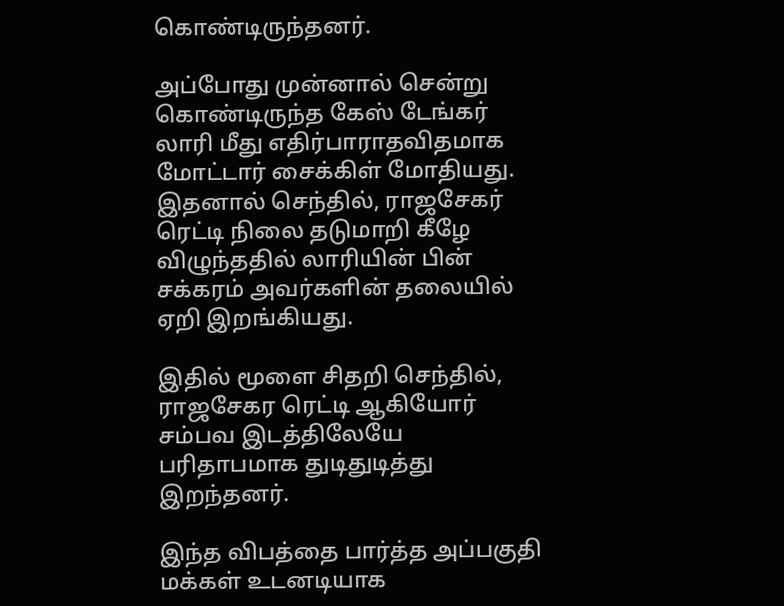கொண்டிருந்தனர்.

அப்போது முன்னால் சென்று கொண்டிருந்த கேஸ் டேங்கர் லாரி மீது எதிர்பாராதவிதமாக மோட்டார் சைக்கிள் மோதியது. இதனால் செந்தில், ராஜசேகர் ரெட்டி நிலை தடுமாறி கீழே விழுந்ததில் லாரியின் பின் சக்கரம் அவர்களின் தலையில் ஏறி இறங்கியது.

இதில் மூளை சிதறி செந்தில், ராஜசேகர ரெட்டி ஆகியோர் சம்பவ இடத்திலேயே பரிதாபமாக துடிதுடித்து இறந்தனர்.

இந்த விபத்தை பார்த்த அப்பகுதி மக்கள் உடனடியாக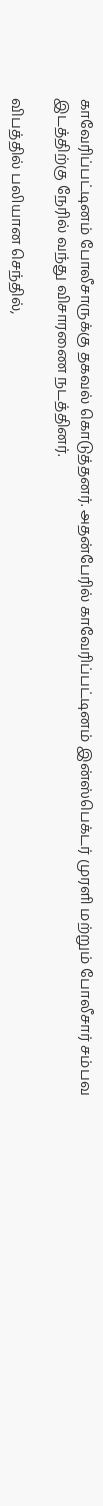காவேரிப்பட்டினம் போலீசாருக்கு தகவல் கொடுத்தனர். அதன்பேரில் காவேரிப்பட்டினம் இன்ஸ்பெக்டர் முரளி மற்றும் போலீசார் சம்பவ இடத்திற்கு நேரில் வந்து விசாரணை நடத்தினர்.

விபத்தில் பலியான செந்தில்,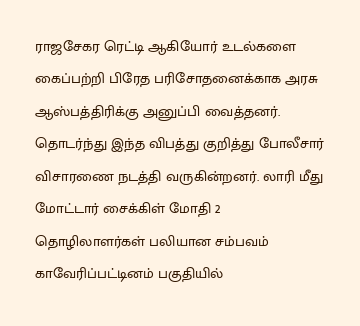ராஜசேகர ரெட்டி ஆகியோர் உடல்களை கைப்பற்றி பிரேத பரிசோதனைக்காக அரசு ஆஸ்பத்திரிக்கு அனுப்பி வைத்தனர். தொடர்ந்து இந்த விபத்து குறித்து போலீசார் விசாரணை நடத்தி வருகின்றனர். லாரி மீது மோட்டார் சைக்கிள் மோதி 2 தொழிலாளர்கள் பலியான சம்பவம் காவேரிப்பட்டினம் பகுதியில்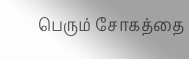பெரும் சோகத்தை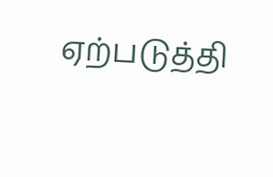ஏற்படுத்தி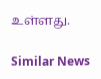உள்ளது.

Similar News